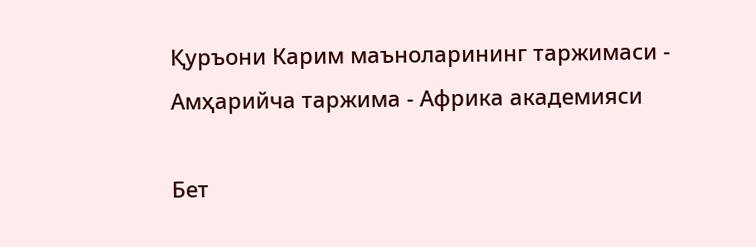Қуръони Карим маъноларининг таржимаси - Амҳарийча таржима - Африка академияси

Бет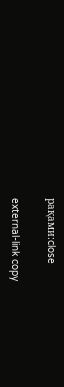рақами:close

external-link copy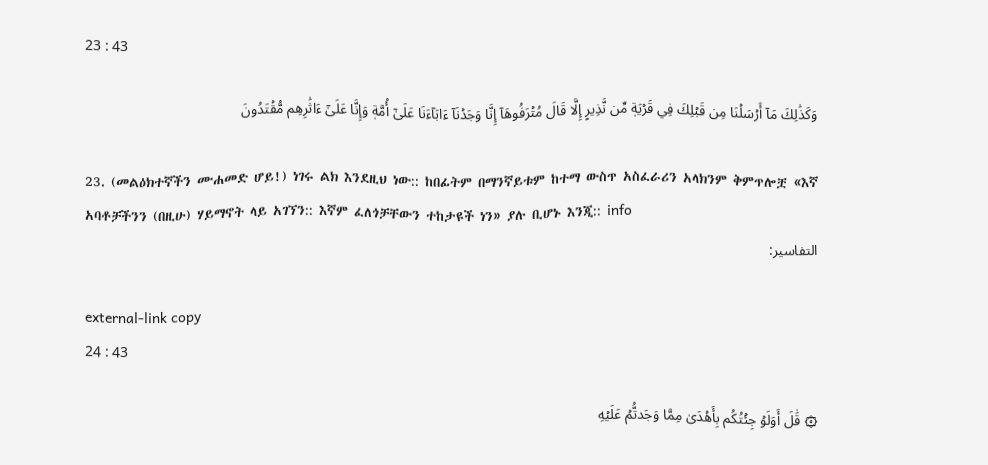23 : 43

وَكَذَٰلِكَ مَآ أَرۡسَلۡنَا مِن قَبۡلِكَ فِي قَرۡيَةٖ مِّن نَّذِيرٍ إِلَّا قَالَ مُتۡرَفُوهَآ إِنَّا وَجَدۡنَآ ءَابَآءَنَا عَلَىٰٓ أُمَّةٖ وَإِنَّا عَلَىٰٓ ءَاثَٰرِهِم مُّقۡتَدُونَ

23. (መልዕክተኛችን ሙሐመድ ሆይ!) ነገሩ ልክ እንደዚህ ነው:: ከበፊትም በማንኛይቱም ከተማ ውስጥ አስፈራሪን አላክንም ቅምጥሎቿ «እኛ አባቶቻችንን (በዚሁ) ሃይማኖት ላይ አገኘን:: እኛም ፈለጎቻቸውን ተከታዩች ነን» ያሉ ቢሆኑ እንጂ:: info
التفاسير:

external-link copy
24 : 43

۞ قَٰلَ أَوَلَوۡ جِئۡتُكُم بِأَهۡدَىٰ مِمَّا وَجَدتُّمۡ عَلَيۡهِ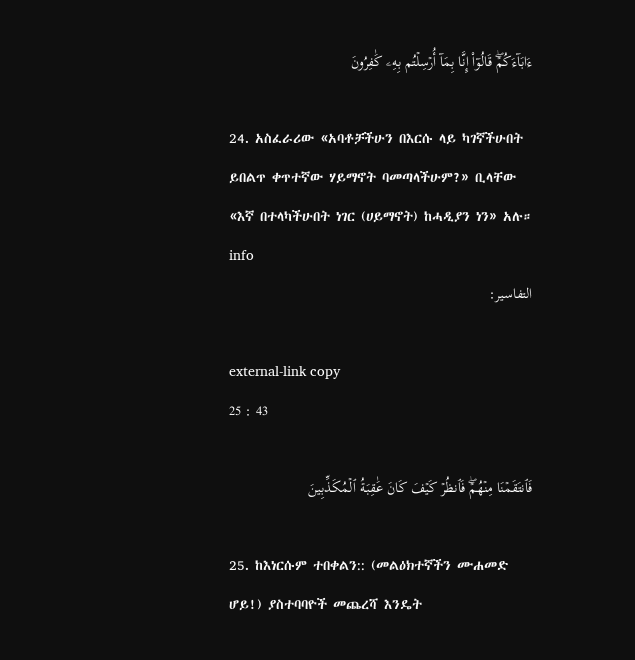ءَابَآءَكُمۡۖ قَالُوٓاْ إِنَّا بِمَآ أُرۡسِلۡتُم بِهِۦ كَٰفِرُونَ

24. አስፈራሪው «አባቶቻችሁን በእርሱ ላይ ካገኛችሁበት ይበልጥ ቀጥተኛው ሃይማኖት ባመጣላችሁም?» ቢላቸው «እኛ በተላካችሁበት ነገር (ሀይማኖት) ከሓዲያን ነን» አሉ። info
التفاسير:

external-link copy
25 : 43

فَٱنتَقَمۡنَا مِنۡهُمۡۖ فَٱنظُرۡ كَيۡفَ كَانَ عَٰقِبَةُ ٱلۡمُكَذِّبِينَ

25. ከእነርሱም ተበቀልን:: (መልዕክተኛችን ሙሐመድ ሆይ!) ያስተባባዮች መጨረሻ እንዴት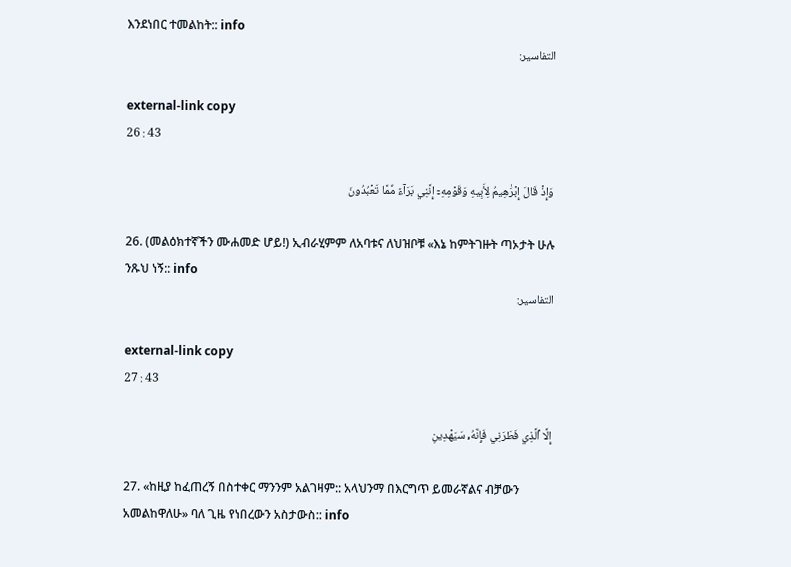እንደነበር ተመልከት:: info
التفاسير:

external-link copy
26 : 43

وَإِذۡ قَالَ إِبۡرَٰهِيمُ لِأَبِيهِ وَقَوۡمِهِۦٓ إِنَّنِي بَرَآءٞ مِّمَّا تَعۡبُدُونَ

26. (መልዕክተኛችን ሙሐመድ ሆይ!) ኢብራሂምም ለአባቱና ለህዝቦቹ «እኔ ከምትገዙት ጣኦታት ሁሉ ንጹህ ነኝ:: info
التفاسير:

external-link copy
27 : 43

إِلَّا ٱلَّذِي فَطَرَنِي فَإِنَّهُۥ سَيَهۡدِينِ

27. «ከዚያ ከፈጠረኝ በስተቀር ማንንም አልገዛም:: አላህንማ በእርግጥ ይመራኛልና ብቻውን አመልከዋለሁ» ባለ ጊዜ የነበረውን አስታውስ:: info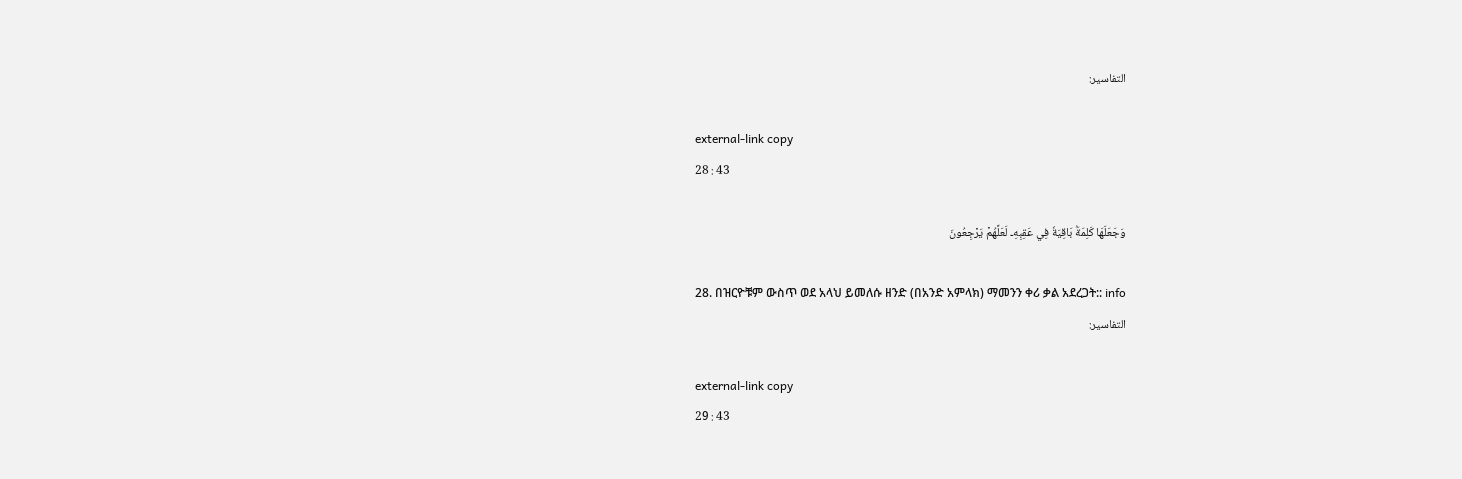التفاسير:

external-link copy
28 : 43

وَجَعَلَهَا كَلِمَةَۢ بَاقِيَةٗ فِي عَقِبِهِۦ لَعَلَّهُمۡ يَرۡجِعُونَ

28. በዝርዮቹም ውስጥ ወደ አላህ ይመለሱ ዘንድ (በአንድ አምላክ) ማመንን ቀሪ ቃል አደረጋት:: info
التفاسير:

external-link copy
29 : 43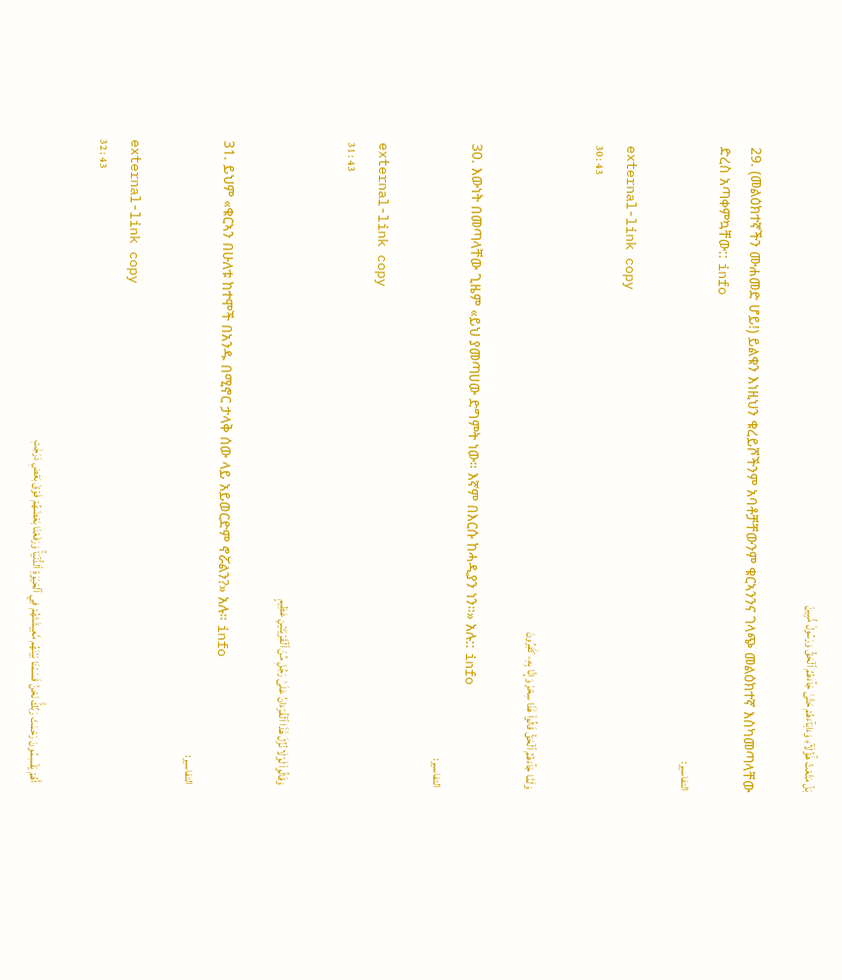بَلۡ مَتَّعۡتُ هَٰٓؤُلَآءِ وَءَابَآءَهُمۡ حَتَّىٰ جَآءَهُمُ ٱلۡحَقُّ وَرَسُولٞ مُّبِينٞ

29. (መልዕክተኛችን ሙሐመድ ሆይ!) ይልቁን እነዚህን ቁረይሾችንም አባቶቻቸውንም ቁርኣንንና ገላጭ መልዕክተኛ እስካመጣላቸው ድረስ አጣቀምኳቸው:: info
التفاسير:

external-link copy
30 : 43

وَلَمَّا جَآءَهُمُ ٱلۡحَقُّ قَالُواْ هَٰذَا سِحۡرٞ وَإِنَّا بِهِۦ كَٰفِرُونَ

30. እውነት በመጣላቸው ጊዜም «ይህ ያመጣሀው ድግምት ነው። እኛም በእርሱ ከሓዲያን ነን።» አሉ:: info
التفاسير:

external-link copy
31 : 43

وَقَالُواْ لَوۡلَا نُزِّلَ هَٰذَا ٱلۡقُرۡءَانُ عَلَىٰ رَجُلٖ مِّنَ ٱلۡقَرۡيَتَيۡنِ عَظِيمٍ

31. ይህም «ቁርኣን በሁለቱ ከተሞች በአንዱ በሚኖር ታላቅ ሰው ላይ አይወርድም ኖሯልን?» አሉ። info
التفاسير:

external-link copy
32 : 43

أَهُمۡ يَقۡسِمُونَ رَحۡمَتَ رَبِّكَۚ نَحۡنُ قَسَمۡنَا بَيۡنَهُم مَّعِيشَتَهُمۡ فِي ٱلۡحَيَوٰةِ ٱلدُّنۡيَاۚ وَرَفَعۡنَا بَعۡضَهُمۡ فَوۡقَ بَعۡضٖ دَرَجَٰتٖ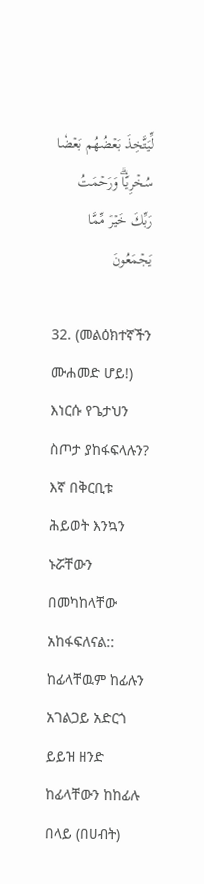لِّيَتَّخِذَ بَعۡضُهُم بَعۡضٗا سُخۡرِيّٗاۗ وَرَحۡمَتُ رَبِّكَ خَيۡرٞ مِّمَّا يَجۡمَعُونَ

32. (መልዕክተኛችን ሙሐመድ ሆይ!) እነርሱ የጌታህን ስጦታ ያከፋፍላሉን? እኛ በቅርቢቱ ሕይወት እንኳን ኑሯቸውን በመካከላቸው አከፋፍለናል:: ከፊላቸዉም ከፊሉን አገልጋይ አድርጎ ይይዝ ዘንድ ከፊላቸውን ከከፊሉ በላይ (በሀብት)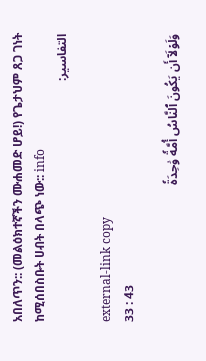አበለጥን:: (መልዕክተኛችን ሙሐመድ ሆይ!) የጌታህም ጸጋ ገነት ከሚሰበስቡት ሀብት በላጭ ነው:: info
التفاسير:

external-link copy
33 : 43

وَلَوۡلَآ أَن يَكُونَ ٱلنَّاسُ أُمَّةٗ وَٰحِدَةٗ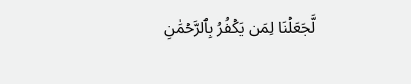لَّجَعَلۡنَا لِمَن يَكۡفُرُ بِٱلرَّحۡمَٰنِ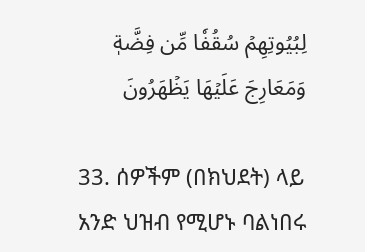لِبُيُوتِهِمۡ سُقُفٗا مِّن فِضَّةٖ وَمَعَارِجَ عَلَيۡهَا يَظۡهَرُونَ

33. ሰዎችም (በክህደት) ላይ አንድ ህዝብ የሚሆኑ ባልነበሩ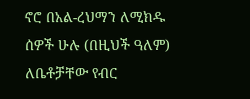ኖሮ በአል-ረህማን ለሚክዱ ሰዎች ሁሉ (በዚህች ዓለም) ለቤቶቻቸው የብር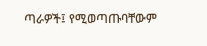ጣራዎች፤ የሚወጣጡባቸውም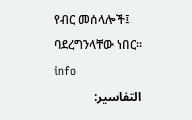የብር መሰላሎች፤ ባደረግንላቸው ነበር። info
التفاسير: